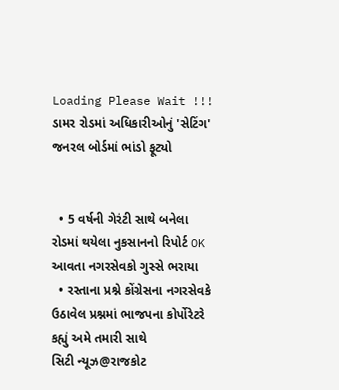Loading Please Wait !!!
ડામર રોડમાં અધિકારીઓનું 'સેટિંગ' જનરલ બોર્ડમાં ભાંડો ફૂટ્યો


  • 5 વર્ષની ગેરંટી સાથે બનેલા રોડમાં થયેલા નુકસાનનો રિપોર્ટ OK આવતા નગરસેવકો ગુસ્સે ભરાયા
  • રસ્તાના પ્રશ્ને કોંગ્રેસના નગરસેવકે ઉઠાવેલ પ્રશ્નમાં ભાજપના કોર્પોરેટરે કહ્યું અમે તમારી સાથે
સિટી ન્યૂઝ@રાજકોટ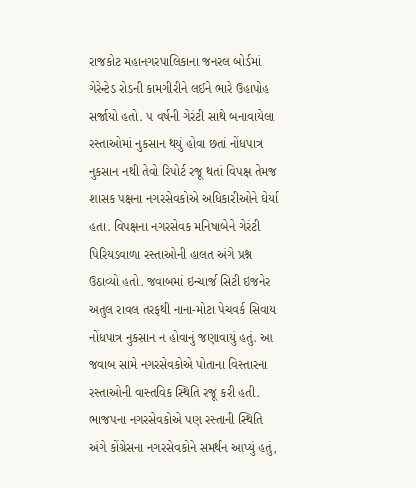રાજકોટ મહાનગરપાલિકાના જનરલ બોર્ડમાં ગેરેન્ટેડ રોડની કામગીરીને લઈને ભારે ઉહાપોહ સર્જાયો હતો. ૫ વર્ષની ગેરંટી સાથે બનાવાયેલા રસ્તાઓમાં નુકસાન થયું હોવા છતાં નોંધપાત્ર નુકસાન નથી તેવો રિપોર્ટ રજૂ થતાં વિપક્ષ તેમજ શાસક પક્ષના નગરસેવકોએ અધિકારીઓને ઘેર્યા હતા. વિપક્ષના નગરસેવક મનિષાબેને ગેરંટી પિરિયડવાળા રસ્તાઓની હાલત અંગે પ્રશ્ન ઉઠાવ્યો હતો. જવાબમાં ઇન્ચાર્જ સિટી ઇજનેર અતુલ રાવલ તરફથી નાના-મોટા પેચવર્ક સિવાય નોંધપાત્ર નુકસાન ન હોવાનું જણાવાયું હતું. આ જવાબ સામે નગરસેવકોએ પોતાના વિસ્તારના રસ્તાઓની વાસ્તવિક સ્થિતિ રજૂ કરી હતી. ભાજપના નગરસેવકોએ પણ રસ્તાની સ્થિતિ અંગે કોંગ્રેસના નગરસેવકોને સમર્થન આપ્યું હતું,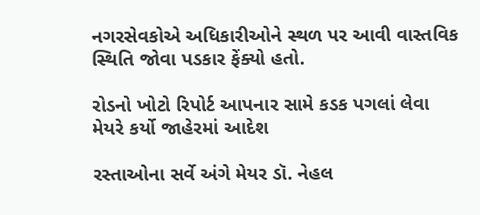નગરસેવકોએ અધિકારીઓને સ્થળ પર આવી વાસ્તવિક સ્થિતિ જોવા પડકાર ફેંક્યો હતો.

રોડનો ખોટો રિપોર્ટ આપનાર સામે કડક પગલાં લેવા મેયરે કર્યો જાહેરમાં આદેશ

રસ્તાઓના સર્વે અંગે મેયર ડૉ. નેહલ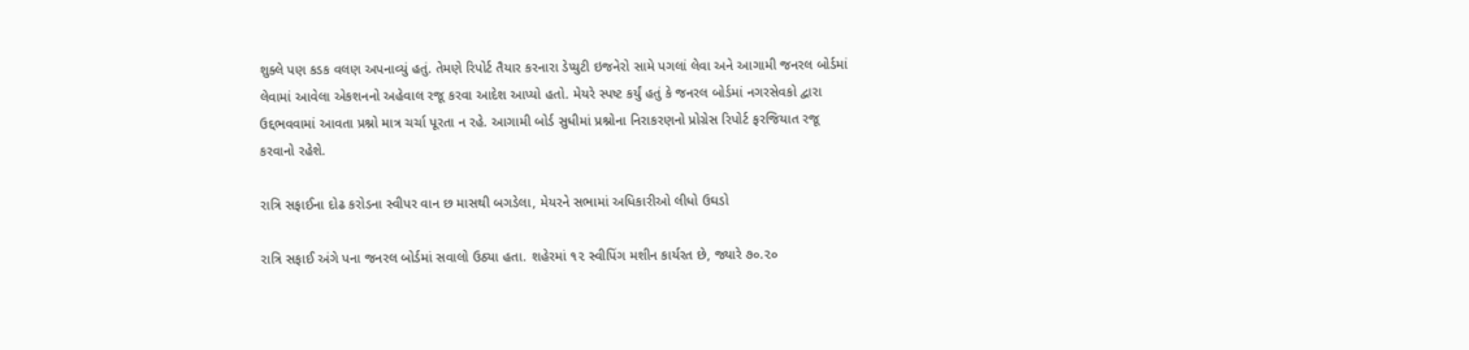શુક્લે પણ કડક વલણ અપનાવ્યું હતું. તેમણે રિપોર્ટ તૈયાર કરનારા ડેપ્યુટી ઇજનેરો સામે પગલાં લેવા અને આગામી જનરલ બોર્ડમાં લેવામાં આવેલા એકશનનો અહેવાલ રજૂ કરવા આદેશ આપ્યો હતો. મેયરે સ્પષ્ટ કર્યું હતું કે જનરલ બોર્ડમાં નગરસેવકો દ્વારા ઉદ્દભવવામાં આવતા પ્રશ્નો માત્ર ચર્ચા પૂરતા ન રહે. આગામી બોર્ડ સુધીમાં પ્રશ્નોના નિરાકરણનો પ્રોગ્રેસ રિપોર્ટ ફરજિયાત રજૂ કરવાનો રહેશે.

રાત્રિ સફાઈના દોઢ કરોડના સ્વીપર વાન છ માસથી બગડેલા, મેયરને સભામાં અધિકારીઓ લીધો ઉઘડો

રાત્રિ સફાઈ અંગે પના જનરલ બોર્ડમાં સવાલો ઉઠ્યા હતા. શહેરમાં ૧૨ સ્વીપિંગ મશીન કાર્યરત છે, જ્યારે ૭૦.૨૦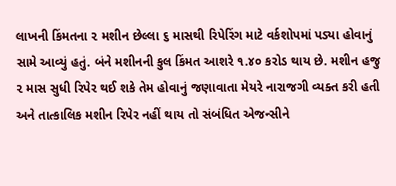લાખની કિંમતના ૨ મશીન છેલ્લા ૬ માસથી રિપેરિંગ માટે વર્કશોપમાં પડ્યા હોવાનું સામે આવ્યું હતું. બંને મશીનની કુલ કિંમત આશરે ૧.૪૦ કરોડ થાય છે. મશીન હજુ ૨ માસ સુધી રિપેર થઈ શકે તેમ હોવાનું જણાવાતા મેયરે નારાજગી વ્યક્ત કરી હતી અને તાત્કાલિક મશીન રિપેર નહીં થાય તો સંબંધિત એજન્સીને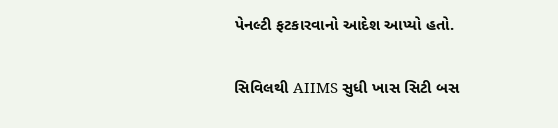પેનલ્ટી ફટકારવાનો આદેશ આપ્યો હતો.

સિવિલથી AIIMS સુધી ખાસ સિટી બસ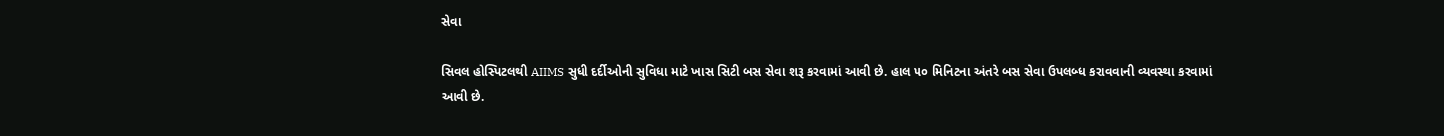સેવા

સિવલ હોસ્પિટલથી AIIMS સુધી દર્દીઓની સુવિધા માટે ખાસ સિટી બસ સેવા શરૂ કરવામાં આવી છે. હાલ ૫૦ મિનિટના અંતરે બસ સેવા ઉપલબ્ધ કરાવવાની વ્યવસ્થા કરવામાં આવી છે.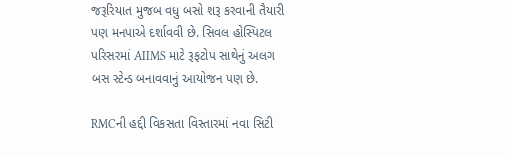જરૂરિયાત મુજબ વધુ બસો શરૂ કરવાની તૈયારી પણ મનપાએ દર્શાવવી છે. સિવલ હોસ્પિટલ પરિસરમાં AIIMS માટે રૂફટોપ સાથેનું અલગ બસ સ્ટેન્ડ બનાવવાનું આયોજન પણ છે.

RMCની હદ્દી વિકસતા વિસ્તારમાં નવા સિટી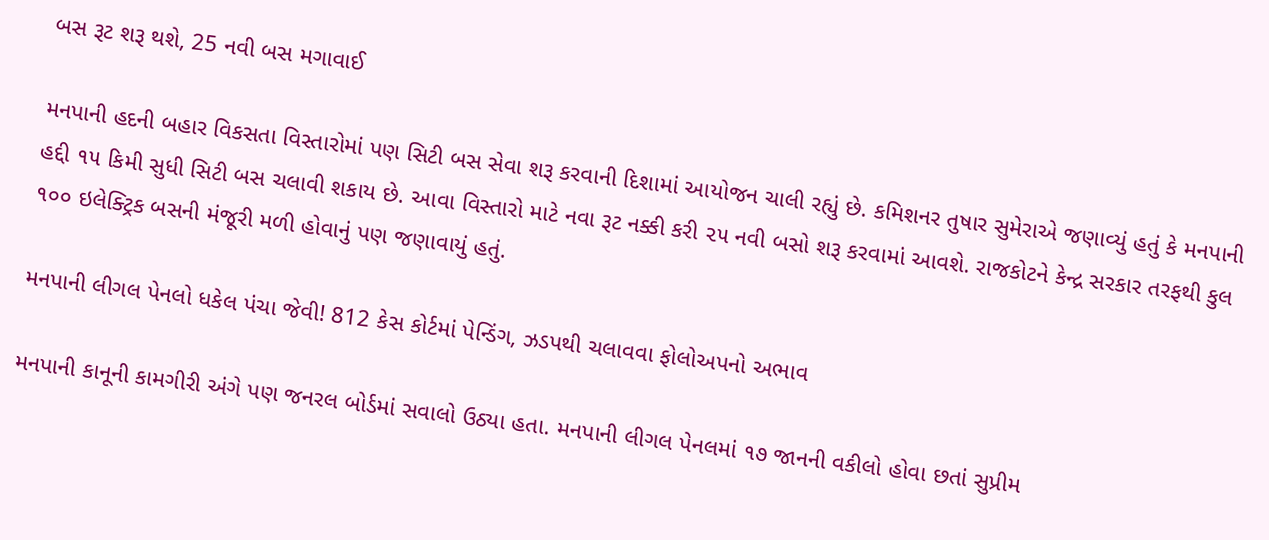બસ રૂટ શરૂ થશે, 25 નવી બસ મગાવાઈ

મનપાની હદની બહાર વિકસતા વિસ્તારોમાં પણ સિટી બસ સેવા શરૂ કરવાની દિશામાં આયોજન ચાલી રહ્યું છે. કમિશનર તુષાર સુમેરાએ જણાવ્યું હતું કે મનપાની હદ્દી ૧૫ કિમી સુધી સિટી બસ ચલાવી શકાય છે. આવા વિસ્તારો માટે નવા રૂટ નક્કી કરી ૨૫ નવી બસો શરૂ કરવામાં આવશે. રાજકોટને કેન્દ્ર સરકાર તરફથી કુલ ૧૦૦ ઇલેક્ટ્રિક બસની મંજૂરી મળી હોવાનું પણ જણાવાયું હતું.

મનપાની લીગલ પેનલો ધકેલ પંચા જેવી! 812 કેસ કોર્ટમાં પેન્ડિંગ, ઝડપથી ચલાવવા ફોલોઅપનો અભાવ

મનપાની કાનૂની કામગીરી અંગે પણ જનરલ બોર્ડમાં સવાલો ઉઠ્યા હતા. મનપાની લીગલ પેનલમાં ૧૭ જાનની વકીલો હોવા છતાં સુપ્રીમ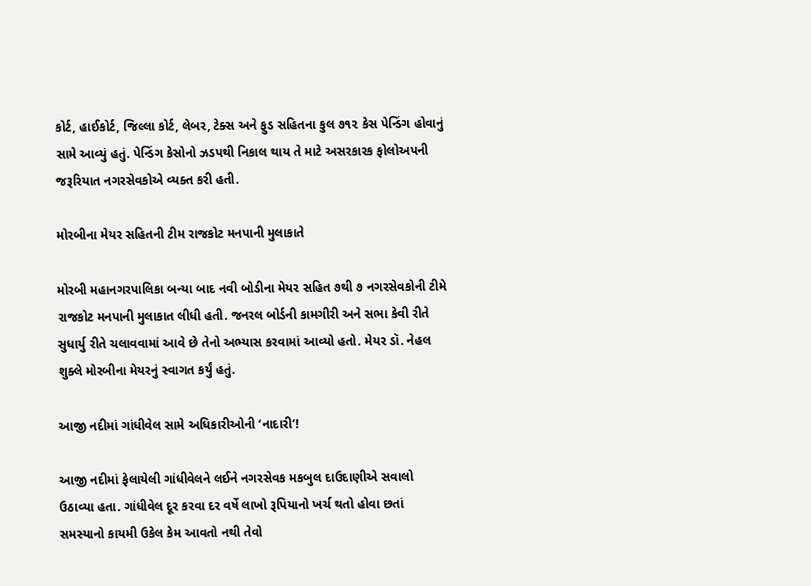કોર્ટ, હાઈકોર્ટ, જિલ્લા કોર્ટ, લેબર, ટેક્સ અને ફુડ સહિતના કુલ ૭૧૨ કેસ પેન્ડિંગ હોવાનું સામે આવ્યું હતું. પેન્ડિંગ કેસોનો ઝડપથી નિકાલ થાય તે માટે અસરકારક ફોલોઅપની જરૂરિયાત નગરસેવકોએ વ્યક્ત કરી હતી.

મોરબીના મેયર સહિતની ટીમ રાજકોટ મનપાની મુલાકાતે

મોરબી મહાનગરપાલિકા બન્યા બાદ નવી બોડીના મેયર સહિત ૭થી ૭ નગરસેવકોની ટીમે રાજકોટ મનપાની મુલાકાત લીધી હતી. જનરલ બોર્ડની કામગીરી અને સભા કેવી રીતે સુધાર્યુ રીતે ચલાવવામાં આવે છે તેનો અભ્યાસ કરવામાં આવ્યો હતો. મેયર ડૉ. નેહલ શુક્લે મોરબીના મેયરનું સ્વાગત કર્યું હતું.

આજી નદીમાં ગાંધીવેલ સામે અધિકારીઓની ‘નાદારી’!

આજી નદીમાં ફેલાયેલી ગાંધીવેલને લઈને નગરસેવક મકબુલ દાઉદાણીએ સવાલો ઉઠાવ્યા હતા. ગાંધીવેલ દૂર કરવા દર વર્ષે લાખો રૂપિયાનો ખર્ચ થતો હોવા છતાં સમસ્યાનો કાયમી ઉકેલ કેમ આવતો નથી તેવો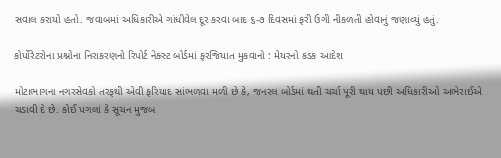સવાલ કરાયો હતો. જવાબમાં અધિકારીએ ગાંધીવેલ દૂર કરવા બાદ ૬-૭ દિવસમાં ફરી ઉગી નીકળતી હોવાનું જણાવ્યું હતું.

કોર્પોરેટરોના પ્રશ્નોના નિરાકરણનો રિપોર્ટ નેક્સ્ટ બોર્ડમાં ફરજિયાત મુકવાનો : મેયરનો કડક આદેશ

મોટાભાગના નગરસેવકો તરફથી એવી ફરિયાદ સાંભળવા મળી છે કે, જનરલ બોર્ડમાં થતી ચર્ચા પૂરી થાય પછી અધિકારીઓ અભેરાઈએ ચડાવી દે છે. કોઈ પગલાં કે સૂચન મુજબ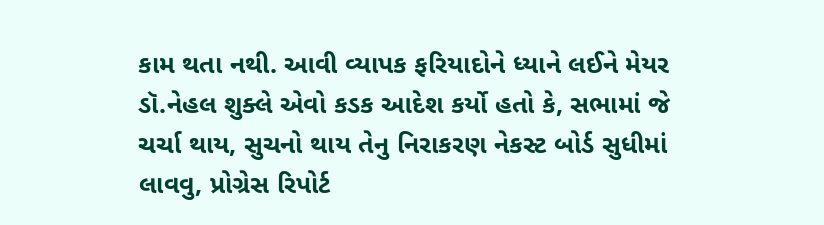કામ થતા નથી. આવી વ્યાપક ફરિયાદોને ધ્યાને લઈને મેયર ડૉ.નેહલ શુક્લે એવો કડક આદેશ કર્યો હતો કે, સભામાં જે ચર્ચા થાય, સુચનો થાય તેનુ નિરાકરણ નેકસ્ટ બોર્ડ સુધીમાં લાવવુ, પ્રોગ્રેસ રિપોર્ટ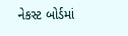નેકસ્ટ બોર્ડમાં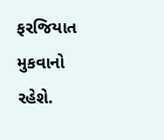ફરજિયાત મુકવાનો રહેશે.